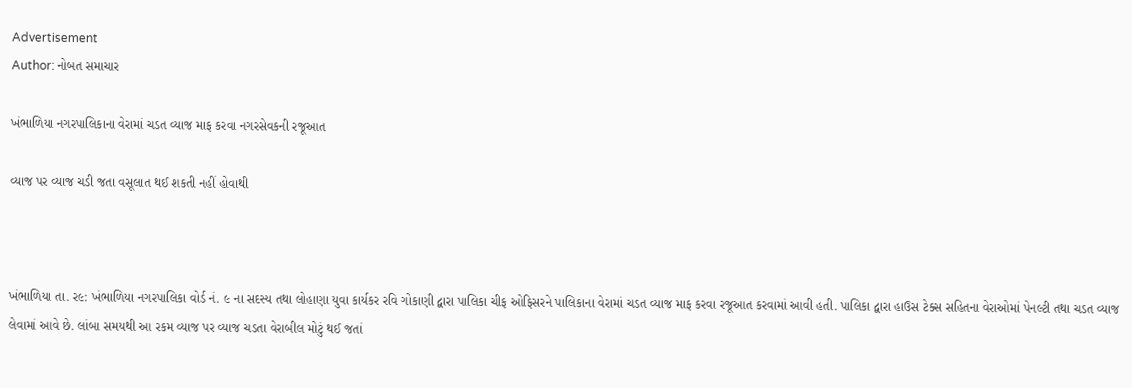Advertisement
Author: નોબત સમાચાર

ખંભાળિયા નગરપાલિકાના વેરામાં ચડત વ્યાજ માફ કરવા નગરસેવકની રજૂઆત

વ્યાજ પર વ્યાજ ચડી જતા વસૂલાત થઈ શકતી નહીં હોવાથી



ખંભાળિયા તા. ર૯: ખંભાળિયા નગરપાલિકા વોર્ડ નં. ૯ ના સદસ્ય તથા લોહાણા યુવા કાર્યકર રવિ ગોકાણી દ્વારા પાલિકા ચીફ ઓફિસરને પાલિકાના વેરામાં ચડત વ્યાજ માફ કરવા રજૂઆત કરવામાં આવી હતી. પાલિકા દ્વારા હાઉસ ટેક્સ સહિતના વેરાઓમાં પેનલ્ટી તથા ચડત વ્યાજ લેવામાં આવે છે. લાંબા સમયથી આ રકમ વ્યાજ પર વ્યાજ ચડતા વેરાબીલ મોટું થઈ જતાં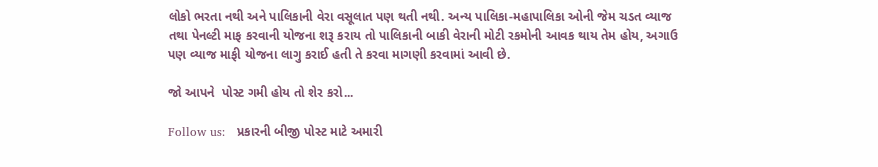લોકો ભરતા નથી અને પાલિકાની વેરા વસૂલાત પણ થતી નથી. અન્ય પાલિકા-મહાપાલિકા ઓની જેમ ચડત વ્યાજ તથા પેનલ્ટી માફ કરવાની યોજના શરૂ કરાય તો પાલિકાની બાકી વેરાની મોટી રકમોની આવક થાય તેમ હોય, અગાઉ પણ વ્યાજ માફી યોજના લાગુ કરાઈ હતી તે કરવા માગણી કરવામાં આવી છે.

જો આપને  પોસ્ટ ગમી હોય તો શેર કરો...

Follow us:   પ્રકારની બીજી પોસ્ટ માટે અમારી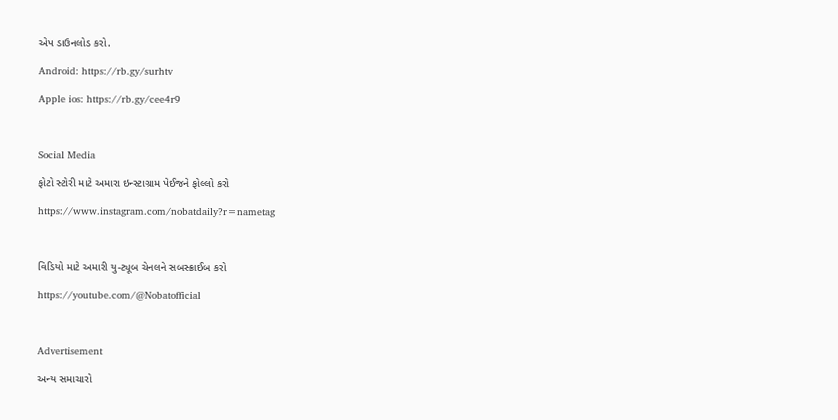એપ ડાઉનલોડ કરો.

Android: https://rb.gy/surhtv

Apple ios: https://rb.gy/cee4r9



Social Media

ફોટો સ્ટોરી માટે અમારા ઇન્સ્ટાગ્રામ પેઈજને ફોલ્લો કરો

https://www.instagram.com/nobatdaily?r=nametag



વિડિયો માટે અમારી યુ-ટ્યૂબ ચેનલને સબસ્ક્રાઈબ કરો

https://youtube.com/@Nobatofficial



Advertisement

અન્ય સમાચારો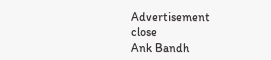Advertisement
close
Ank Bandh